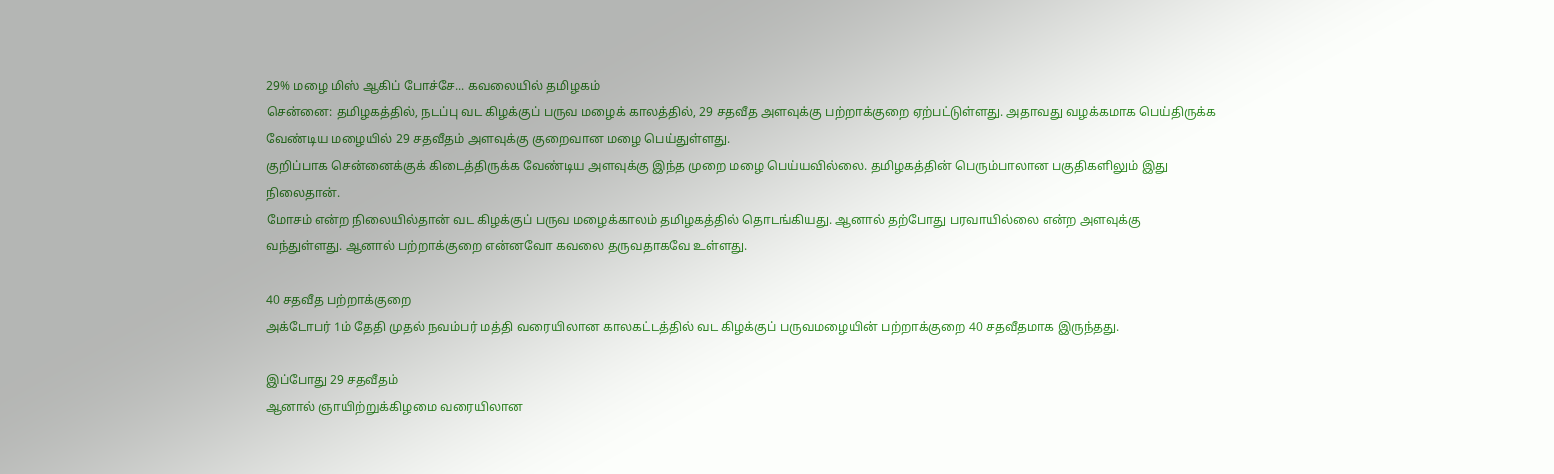29% மழை மிஸ் ஆகிப் போச்சே... கவலையில் தமிழகம்
சென்னை: தமிழகத்தில், நடப்பு வட கிழக்குப் பருவ மழைக் காலத்தில், 29 சதவீத அளவுக்கு பற்றாக்குறை ஏற்பட்டுள்ளது. அதாவது வழக்கமாக பெய்திருக்க வேண்டிய மழையில் 29 சதவீதம் அளவுக்கு குறைவான மழை பெய்துள்ளது.
குறிப்பாக சென்னைக்குக் கிடைத்திருக்க வேண்டிய அளவுக்கு இந்த முறை மழை பெய்யவில்லை. தமிழகத்தின் பெரும்பாலான பகுதிகளிலும் இது நிலைதான்.
மோசம் என்ற நிலையில்தான் வட கிழக்குப் பருவ மழைக்காலம் தமிழகத்தில் தொடங்கியது. ஆனால் தற்போது பரவாயில்லை என்ற அளவுக்கு வந்துள்ளது. ஆனால் பற்றாக்குறை என்னவோ கவலை தருவதாகவே உள்ளது.

40 சதவீத பற்றாக்குறை
அக்டோபர் 1ம் தேதி முதல் நவம்பர் மத்தி வரையிலான காலகட்டத்தில் வட கிழக்குப் பருவமழையின் பற்றாக்குறை 40 சதவீதமாக இருந்தது.

இப்போது 29 சதவீதம்
ஆனால் ஞாயிற்றுக்கிழமை வரையிலான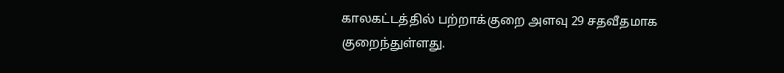காலகட்டத்தில் பற்றாக்குறை அளவு 29 சதவீதமாக குறைந்துள்ளது.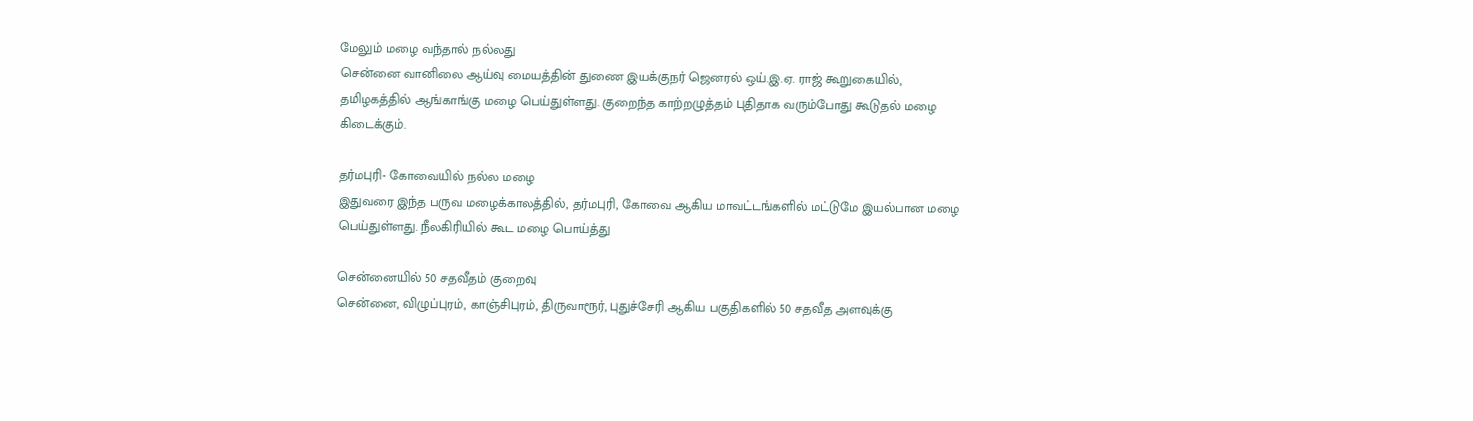மேலும் மழை வந்தால் நல்லது
சென்னை வானிலை ஆய்வு மையத்தின் துணை இயக்குநர் ஜெனரல் ஒய்.இ.ஏ. ராஜ் கூறுகையில், தமிழகத்தில் ஆங்காங்கு மழை பெய்துள்ளது. குறைந்த காற்றழுத்தம் புதிதாக வரும்போது கூடுதல் மழை கிடைக்கும்.

தர்மபுரி- கோவையில் நல்ல மழை
இதுவரை இந்த பருவ மழைக்காலத்தில், தர்மபுரி, கோவை ஆகிய மாவட்டங்களில் மட்டுமே இயல்பான மழை பெய்துள்ளது. நீலகிரியில் கூட மழை பொய்த்து

சென்னையில் 50 சதவீதம் குறைவு
சென்னை, விழுப்புரம், காஞ்சிபுரம், திருவாரூர், புதுச்சேரி ஆகிய பகுதிகளில் 50 சதவீத அளவுக்கு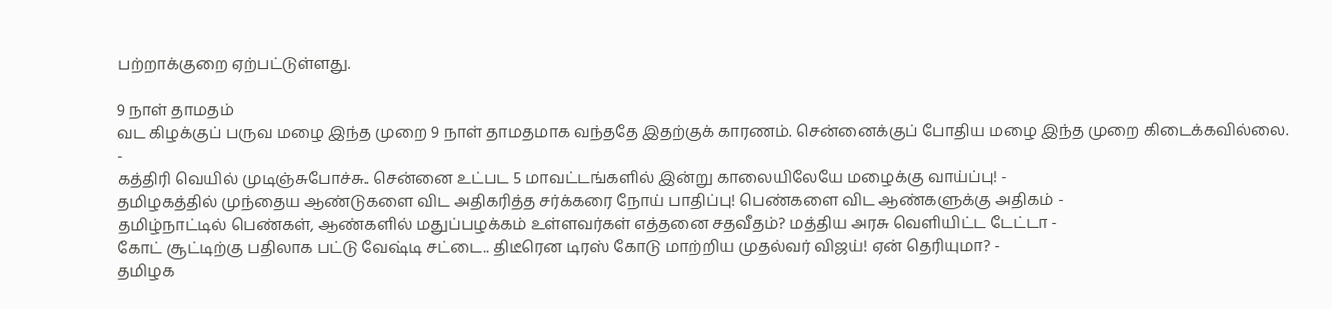பற்றாக்குறை ஏற்பட்டுள்ளது.

9 நாள் தாமதம்
வட கிழக்குப் பருவ மழை இந்த முறை 9 நாள் தாமதமாக வந்ததே இதற்குக் காரணம். சென்னைக்குப் போதிய மழை இந்த முறை கிடைக்கவில்லை.
-
கத்திரி வெயில் முடிஞ்சுபோச்சு.. சென்னை உட்பட 5 மாவட்டங்களில் இன்று காலையிலேயே மழைக்கு வாய்ப்பு! -
தமிழகத்தில் முந்தைய ஆண்டுகளை விட அதிகரித்த சர்க்கரை நோய் பாதிப்பு! பெண்களை விட ஆண்களுக்கு அதிகம் -
தமிழ்நாட்டில் பெண்கள், ஆண்களில் மதுப்பழக்கம் உள்ளவர்கள் எத்தனை சதவீதம்? மத்திய அரசு வெளியிட்ட டேட்டா -
கோட் சூட்டிற்கு பதிலாக பட்டு வேஷ்டி சட்டை.. திடீரென டிரஸ் கோடு மாற்றிய முதல்வர் விஜய்! ஏன் தெரியுமா? -
தமிழக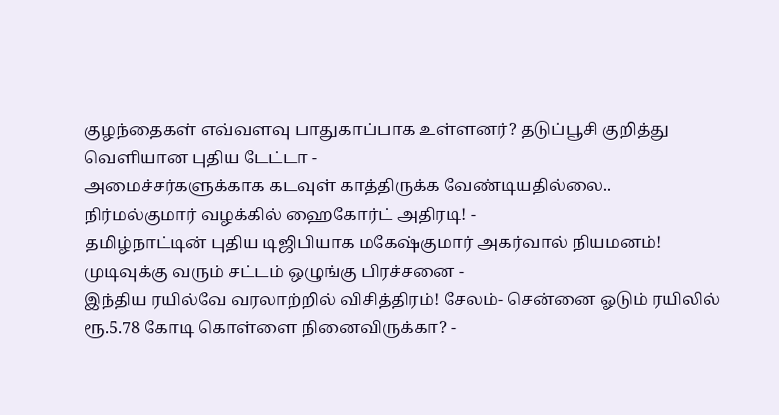குழந்தைகள் எவ்வளவு பாதுகாப்பாக உள்ளனர்? தடுப்பூசி குறித்து வெளியான புதிய டேட்டா -
அமைச்சர்களுக்காக கடவுள் காத்திருக்க வேண்டியதில்லை.. நிர்மல்குமார் வழக்கில் ஹைகோர்ட் அதிரடி! -
தமிழ்நாட்டின் புதிய டிஜிபியாக மகேஷ்குமார் அகர்வால் நியமனம்! முடிவுக்கு வரும் சட்டம் ஒழுங்கு பிரச்சனை -
இந்திய ரயில்வே வரலாற்றில் விசித்திரம்! சேலம்- சென்னை ஓடும் ரயிலில் ரூ.5.78 கோடி கொள்ளை நினைவிருக்கா? -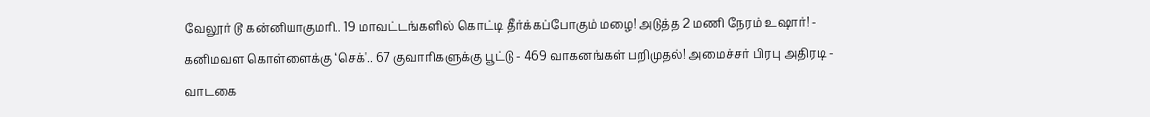வேலூர் டூ கன்னியாகுமரி.. 19 மாவட்டங்களில் கொட்டி தீர்க்கப்போகும் மழை! அடுத்த 2 மணி நேரம் உஷார்! -
கனிமவள கொள்ளைக்கு ‘செக்'.. 67 குவாரிகளுக்கு பூட்டு - 469 வாகனங்கள் பறிமுதல்! அமைச்சர் பிரபு அதிரடி -
வாடகை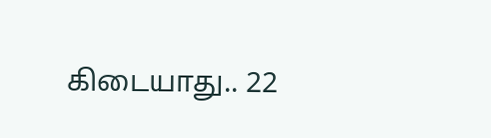கிடையாது.. 22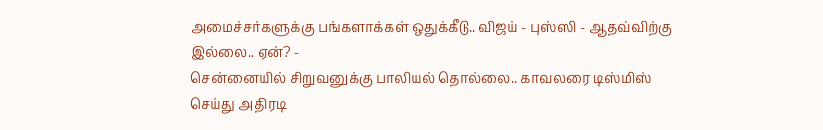அமைச்சர்களுக்கு பங்களாக்கள் ஒதுக்கீடு.. விஜய் - புஸ்ஸி - ஆதவ்விற்கு இல்லை.. ஏன்? -
சென்னையில் சிறுவனுக்கு பாலியல் தொல்லை.. காவலரை டிஸ்மிஸ் செய்து அதிரடி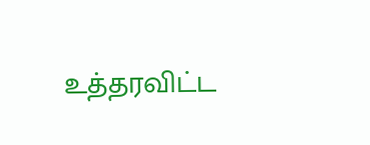உத்தரவிட்ட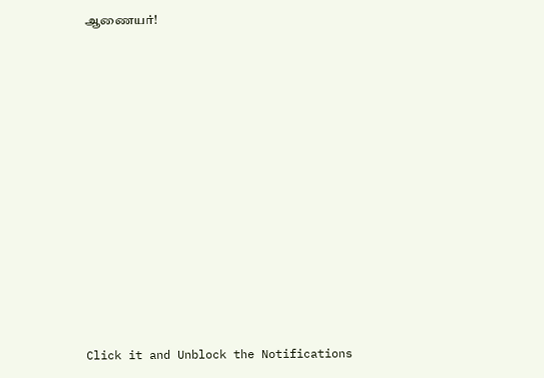ஆணையர்!












Click it and Unblock the Notifications